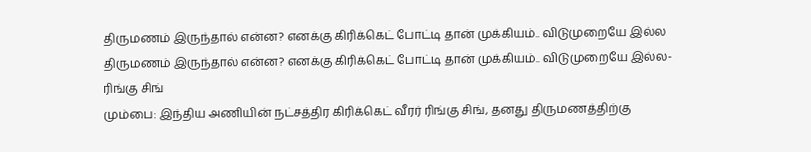திருமணம் இருந்தால் என்ன? எனக்கு கிரிக்கெட் போட்டி தான் முக்கியம்.. விடுமுறையே இல்ல
திருமணம் இருந்தால் என்ன? எனக்கு கிரிக்கெட் போட்டி தான் முக்கியம்.. விடுமுறையே இல்ல- ரிங்கு சிங்
மும்பை: இந்திய அணியின் நட்சத்திர கிரிக்கெட் வீரர் ரிங்கு சிங், தனது திருமணத்திற்கு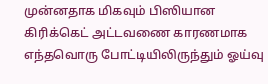முன்னதாக மிகவும் பிஸியான கிரிக்கெட் அட்டவணை காரணமாக எந்தவொரு போட்டியிலிருந்தும் ஓய்வு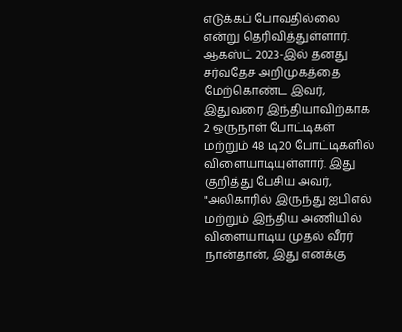எடுக்கப் போவதில்லை என்று தெரிவித்துள்ளார்.
ஆகஸ்ட் 2023-இல் தனது சர்வதேச அறிமுகத்தை மேற்கொண்ட இவர், இதுவரை இந்தியாவிற்காக 2 ஒருநாள் போட்டிகள் மற்றும் 48 டி20 போட்டிகளில் விளையாடியுள்ளார். இது குறித்து பேசிய அவர், "அலிகாரில் இருந்து ஐபிஎல் மற்றும் இந்திய அணியில் விளையாடிய முதல் வீரர் நான்தான், இது எனக்கு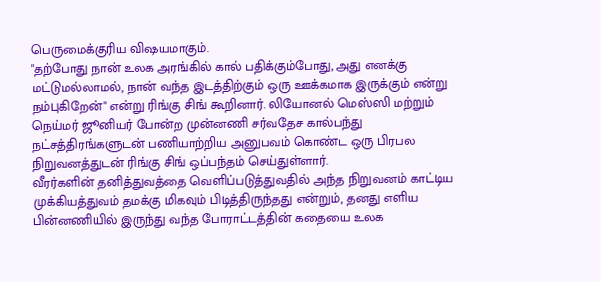பெருமைக்குரிய விஷயமாகும்.
"தற்போது நான் உலக அரங்கில் கால் பதிக்கும்போது, அது எனக்கு மட்டுமல்லாமல், நான் வந்த இடத்திற்கும் ஒரு ஊக்கமாக இருக்கும் என்று நம்புகிறேன்" என்று ரிங்கு சிங் கூறினார். லியோனல் மெஸ்ஸி மற்றும் நெய்மர் ஜூனியர் போன்ற முன்னணி சர்வதேச கால்பந்து நட்சத்திரங்களுடன் பணியாற்றிய அனுபவம் கொண்ட ஒரு பிரபல நிறுவனத்துடன் ரிங்கு சிங் ஒப்பந்தம் செய்துள்ளார்.
வீரர்களின் தனித்துவத்தை வெளிப்படுத்துவதில் அந்த நிறுவனம் காட்டிய முக்கியத்துவம் தமக்கு மிகவும் பிடித்திருந்தது என்றும், தனது எளிய பின்னணியில் இருந்து வந்த போராட்டத்தின் கதையை உலக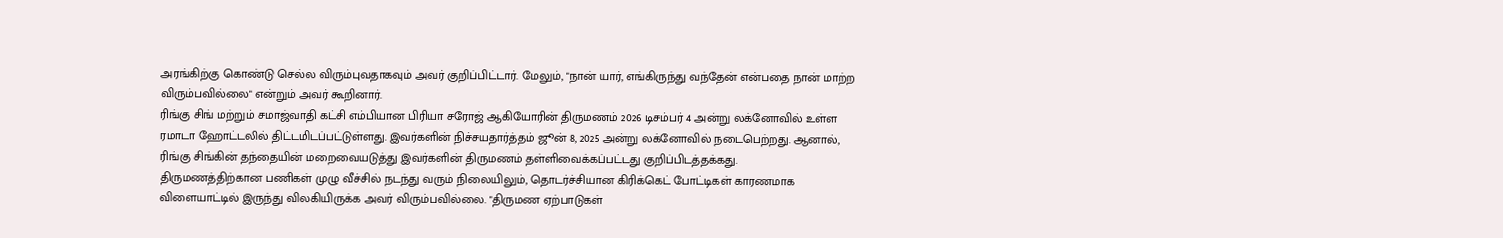அரங்கிற்கு கொண்டு செல்ல விரும்புவதாகவும் அவர் குறிப்பிட்டார். மேலும், "நான் யார், எங்கிருந்து வந்தேன் என்பதை நான் மாற்ற விரும்பவில்லை" என்றும் அவர் கூறினார்.
ரிங்கு சிங் மற்றும் சமாஜ்வாதி கட்சி எம்பியான பிரியா சரோஜ் ஆகியோரின் திருமணம் 2026 டிசம்பர் 4 அன்று லக்னோவில் உள்ள ரமாடா ஹோட்டலில் திட்டமிடப்பட்டுள்ளது. இவர்களின் நிச்சயதார்த்தம் ஜூன் 8, 2025 அன்று லக்னோவில் நடைபெற்றது. ஆனால், ரிங்கு சிங்கின் தந்தையின் மறைவையடுத்து இவர்களின் திருமணம் தள்ளிவைக்கப்பட்டது குறிப்பிடத்தக்கது.
திருமணத்திற்கான பணிகள் முழு வீச்சில் நடந்து வரும் நிலையிலும், தொடர்ச்சியான கிரிக்கெட் போட்டிகள் காரணமாக விளையாட்டில் இருந்து விலகியிருக்க அவர் விரும்பவில்லை. "திருமண ஏற்பாடுகள்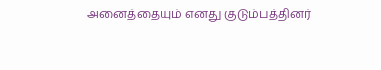அனைத்தையும் எனது குடும்பத்தினர்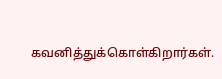கவனித்துக்கொள்கிறார்கள்.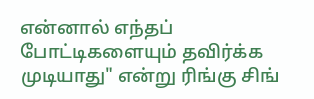என்னால் எந்தப் போட்டிகளையும் தவிர்க்க முடியாது" என்று ரிங்கு சிங்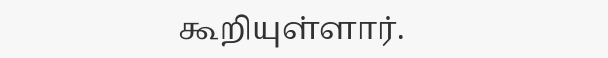கூறியுள்ளார்.